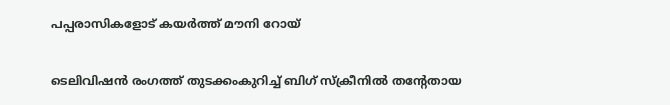പപ്പരാസികളോട് കയര്‍ത്ത് മൗനി റോയ്

ടെലിവിഷൻ രംഗത്ത് തുടക്കംകുറിച്ച് ബിഗ് സ്ക്രീനില്‍ തന്‍റേതായ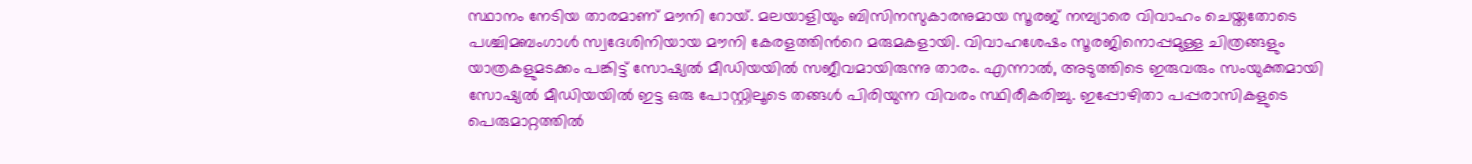സ്ഥാനം നേടിയ താരമാണ് മൗനി റോയ്. മലയാളിയും ബിസിനസുകാരനുമായ സൂരജ് നമ്പ്യാരെ വിവാഹം ചെയ്തതോടെ പശ്ചിമബംഗാൾ സ്വദേശിനിയായ മൗനി കേരളത്തിന്‍റെ മരുമകളായി. വിവാഹശേഷം സൂരജിനൊപ്പമുള്ള ചിത്രങ്ങളും യാത്രകളുമടക്കം പങ്കിട്ട് സോഷ്യല്‍ മീഡിയയില്‍ സജീവമായിരുന്നു താരം. എന്നാല്‍, അടുത്തിടെ ഇരുവരും സംയുക്തമായി സോഷ്യൽ മീഡിയയിൽ ഇട്ട ഒരു പോസ്റ്റിലൂടെ തങ്ങൾ പിരിയുന്ന വിവരം സ്ഥിരീകരിച്ചു. ഇപ്പോഴിതാ പപ്പരാസികളുടെ പെരുമാറ്റത്തിൽ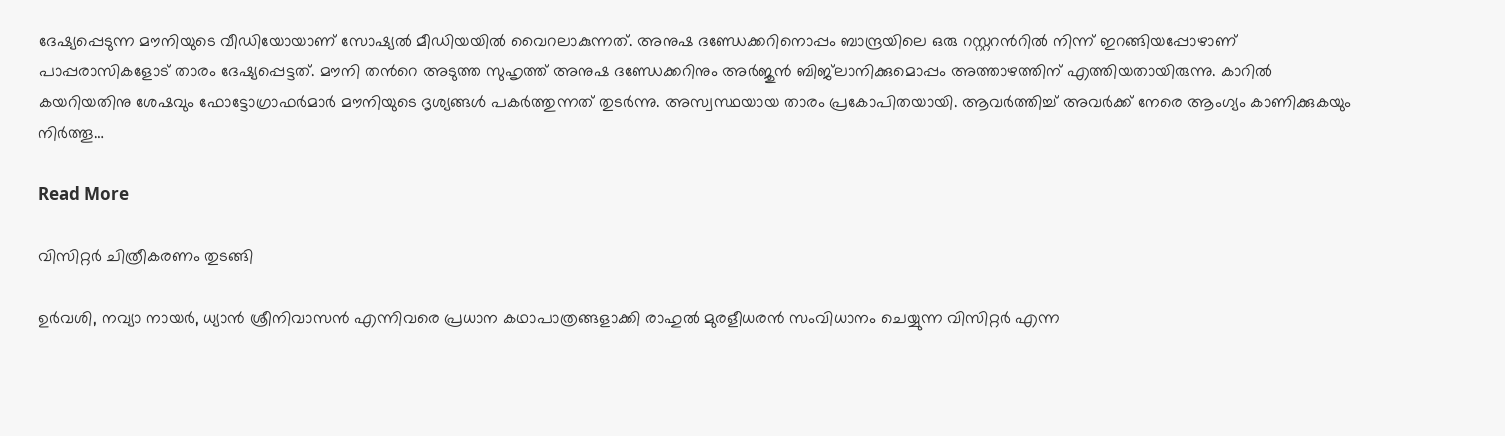ദേഷ്യപ്പെടുന്ന മൗനിയുടെ വീഡിയോയാണ് സോഷ്യൽ മീഡിയയിൽ വൈറലാകുന്നത്. അനുഷ ദണ്ഡേക്കറിനൊപ്പം ബാന്ദ്രയിലെ ഒരു റസ്റ്ററന്‍റിൽ നിന്ന് ഇറങ്ങിയപ്പോഴാണ് പാപ്പരാസികളോട് താരം ദേഷ്യപ്പെട്ടത്. മൗനി തന്‍റെ അടുത്ത സുഹൃത്ത് അനുഷ ദണ്ഡേക്കറിനും അർജുൻ ബിജ്‌ലാനിക്കുമൊപ്പം അത്താഴത്തിന് എത്തിയതായിരുന്നു. കാറിൽ കയറിയതിനു ശേഷവും ഫോട്ടോഗ്രാഫർമാർ മൗനിയുടെ ദൃശ്യങ്ങൾ പകർത്തുന്നത് തുടർന്നു. അസ്വസ്ഥയായ താരം പ്രകോപിതയായി. ആവർത്തിച്ച് അവർക്ക് നേരെ ആംഗ്യം കാണിക്കുകയും നിർത്തൂ…

Read More

വിസിറ്റർ ചിത്രീകരണം തുടങ്ങി

ഉർവശി, നവ്യാ നായർ, ധ്യാൻ ശ്രീനിവാസൻ എന്നിവരെ പ്രധാന കഥാപാത്രങ്ങളാക്കി രാഹുൽ മുരളീധരൻ സംവിധാനം ചെയ്യുന്ന വിസിറ്റർ എന്ന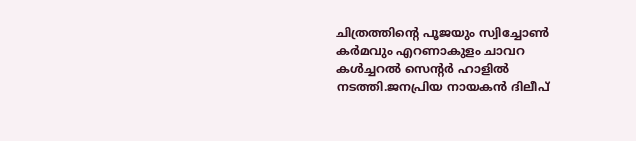ചിത്രത്തിന്‍റെ പൂജയും സ്വിച്ചോൺ കർമവും എറണാകുളം ചാവറ കൾച്ചറൽ സെന്‍റർ ഹാളിൽ നടത്തി.ജനപ്രിയ നായകൻ ദിലീപ്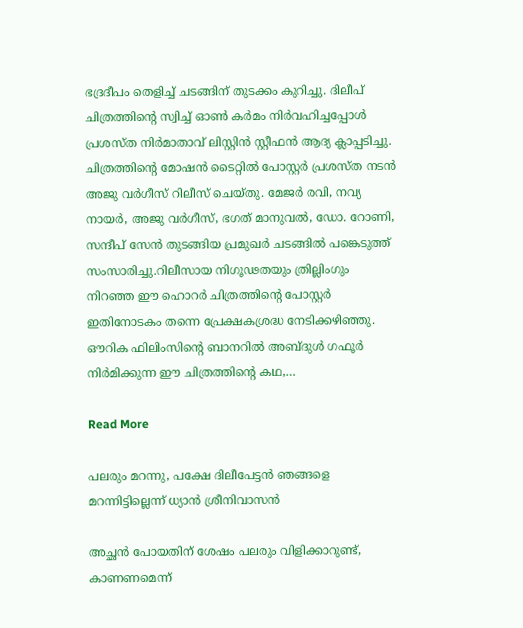ഭദ്രദീപം തെളിച്ച് ചടങ്ങിന് തുടക്കം കുറിച്ചു. ദിലീപ് ചിത്രത്തിന്‍റെ സ്വിച്ച് ഓൺ കർമം നിർവഹിച്ചപ്പോൾ പ്രശസ്ത നിർമാതാവ് ലിസ്റ്റിൻ സ്റ്റീഫൻ ആദ്യ ക്ലാപ്പടിച്ചു. ചിത്രത്തിന്‍റെ മോഷൻ ടൈറ്റിൽ പോസ്റ്റർ പ്രശസ്ത നടൻ അജു വർഗീസ് റിലീസ് ചെയ്തു. മേജർ രവി, നവ്യ നായർ, അജു വർഗീസ്, ഭഗത് മാനുവൽ, ഡോ. റോണി, സന്ദീപ് സേൻ തുടങ്ങിയ പ്രമുഖർ ചടങ്ങിൽ പങ്കെടുത്ത് സംസാരിച്ചു.റിലീസായ നിഗൂഢതയും ത്രില്ലിംഗും നിറഞ്ഞ ഈ ഹൊറർ ചിത്രത്തിന്‍റെ പോസ്റ്റർ ഇതിനോടകം തന്നെ പ്രേക്ഷകശ്രദ്ധ നേടിക്കഴിഞ്ഞു. ഔറിക ഫിലിംസിന്‍റെ ബാനറിൽ അബ്ദുൾ ഗഫൂർ നിർമിക്കുന്ന ഈ ചിത്രത്തിന്‍റെ കഥ,…

Read More

പലരും മറന്നു, പക്ഷേ ദിലീപേട്ടൻ ഞങ്ങളെ മറന്നിട്ടില്ലെന്ന് ധ്യാൻ ശ്രീനിവാസൻ

അച്ഛന്‍ പോയതിന് ശേഷം പലരും വിളിക്കാറുണ്ട്, കാണണമെന്ന്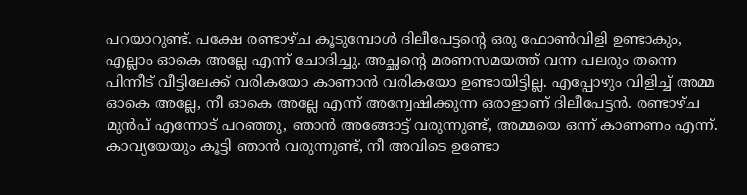പറയാറുണ്ട്. പക്ഷേ രണ്ടാഴ്ച കൂടുമ്പോള്‍ ദിലീപേട്ടന്‍റെ ഒരു ഫോണ്‍വിളി ഉണ്ടാകും, എല്ലാം ഓകെ അല്ലേ എന്ന് ചോദിച്ചു. അച്ഛന്‍റെ മരണസമയത്ത് വന്ന പലരും തന്നെ പിന്നീട് വീട്ടിലേക്ക് വരികയോ കാണാന്‍ വരികയോ ഉണ്ടായിട്ടില്ല. എപ്പോഴും വിളിച്ച് അമ്മ ഓകെ അല്ലേ, നീ ഓകെ അല്ലേ എന്ന് അന്വേഷിക്കുന്ന ഒരാളാണ് ദിലീപേട്ടൻ. രണ്ടാഴ്ച മുന്‍പ് എന്നോട് പറഞ്ഞു, ഞാന്‍ അങ്ങോട്ട് വരുന്നുണ്ട്, അമ്മയെ ഒന്ന് കാണണം എന്ന്. കാവ്യയേയും കൂട്ടി ഞാന്‍ വരുന്നുണ്ട്, നീ അവിടെ ഉണ്ടോ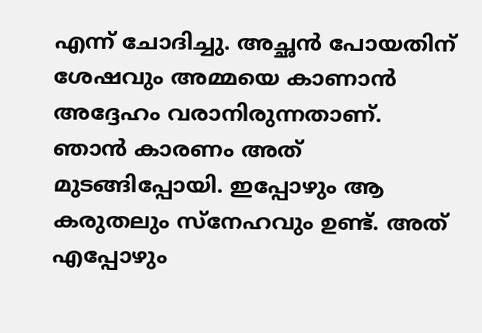എന്ന് ചോദിച്ചു. അച്ഛന്‍ പോയതിന് ശേഷവും അമ്മയെ കാണാന്‍ അദ്ദേഹം വരാനിരുന്നതാണ്. ഞാന്‍ കാരണം അത് മുടങ്ങിപ്പോയി. ഇപ്പോഴും ആ കരുതലും സ്‌നേഹവും ഉണ്ട്. അത് എപ്പോഴും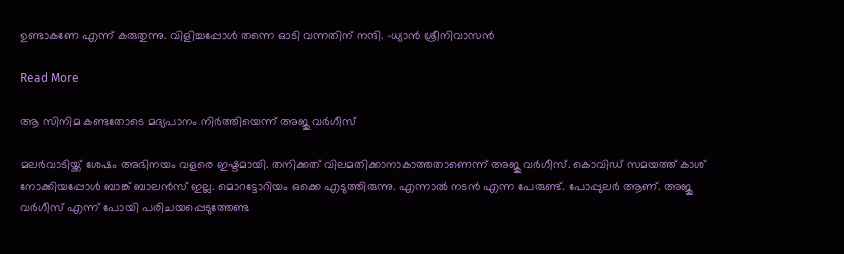ഉണ്ടാകണേ എന്ന് കരുതുന്നു. വിളിച്ചപ്പോള്‍ തന്നെ ഓടി വന്നതിന് നന്ദി. -ധ്യാന്‍ ശ്രീനിവാസൻ

Read More

ആ സിനിമ കണ്ടതോടെ മദ്യപാനം നിർത്തിയെന്ന് അജു വർഗീസ്

മലര്‍വാടിയ്ക്ക് ശേഷം അഭിനയം വളരെ ഇഷ്ടമായി. തനിക്കത് വിലമതിക്കാനാകാത്തതാണെന്ന് അജു വർഗീസ്. കൊവിഡ് സമയത്ത് കാശ് നോക്കിയപ്പോള്‍ ബാങ്ക് ബാലന്‍സ് ഇല്ല. മൊറട്ടോറിയം ഒക്കെ എടുത്തിരുന്നു. എന്നാല്‍ നടന്‍ എന്ന പേരുണ്ട്. പോപ്പുലര്‍ ആണ്. അജു വര്‍ഗീസ് എന്ന് പോയി പരിചയപ്പെടുത്തേണ്ട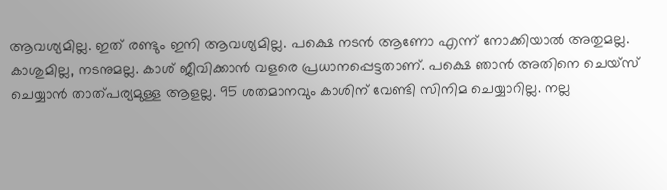ആവശ്യമില്ല. ഇത് രണ്ടും ഇനി ആവശ്യമില്ല. പക്ഷെ നടന്‍ ആണോ എന്ന് നോക്കിയാല്‍ അതുമല്ല. കാശുമില്ല, നടനുമല്ല. കാശ് ജീവിക്കാന്‍ വളരെ പ്രധാനപ്പെട്ടതാണ്. പക്ഷെ ഞാന്‍ അതിനെ ചെയ്‌സ് ചെയ്യാന്‍ താത്പര്യമുള്ള ആളല്ല. 95 ശതമാനവും കാശിന് വേണ്ടി സിനിമ ചെയ്യാറില്ല. നല്ല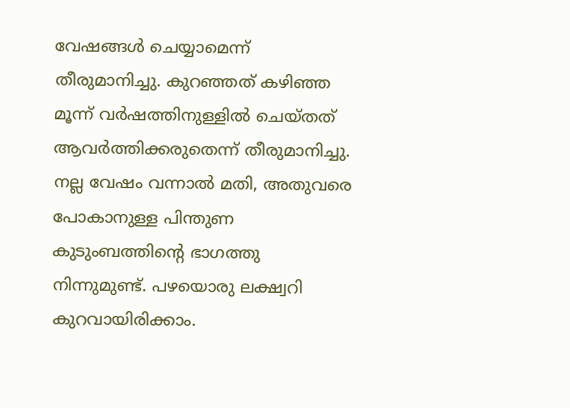വേഷങ്ങള്‍ ചെയ്യാമെന്ന് തീരുമാനിച്ചു. കുറഞ്ഞത് കഴിഞ്ഞ മൂന്ന് വര്‍ഷത്തിനുള്ളില്‍ ചെയ്തത് ആവര്‍ത്തിക്കരുതെന്ന് തീരുമാനിച്ചു. നല്ല വേഷം വന്നാല്‍ മതി, അതുവരെ പോകാനുള്ള പിന്തുണ കുടുംബത്തിന്‍റെ ഭാഗത്തു നിന്നുമുണ്ട്. പഴയൊരു ലക്ഷ്വറി കുറവായിരിക്കാം.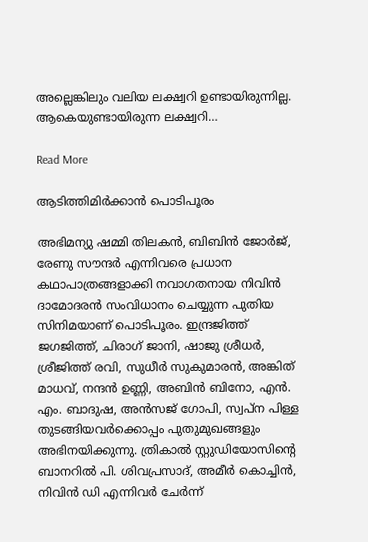അല്ലെങ്കിലും വലിയ ലക്ഷ്വറി ഉണ്ടായിരുന്നില്ല. ആകെയുണ്ടായിരുന്ന ലക്ഷ്വറി…

Read More

ആടിത്തിമിർക്കാൻ പൊടിപൂരം

അഭിമന്യു ഷമ്മി തിലകൻ, ബിബിൻ ജോർജ്, രേണു സൗന്ദർ എന്നിവരെ പ്രധാന കഥാപാത്രങ്ങളാക്കി നവാഗതനായ നിവിൻ ദാമോദരൻ സംവിധാനം ചെയ്യുന്ന പുതിയ സിനിമയാണ് പൊടിപൂരം. ഇന്ദ്രജിത്ത് ജഗജിത്ത്, ചിരാഗ് ജാനി, ഷാജു ശ്രീധർ, ശ്രീജിത്ത് രവി, സുധീർ സുകുമാരൻ, അങ്കിത് മാധവ്, നന്ദൻ ഉണ്ണി, അബിൻ ബിനോ, എൻ. എം. ബാദുഷ, അൻസജ് ഗോപി, സ്വപ്ന പിള്ള തുടങ്ങിയവർക്കൊപ്പം പുതുമുഖങ്ങളും അഭിനയിക്കുന്നു. ത്രികാൽ സ്റ്റുഡിയോസിന്‍റെ ബാനറിൽ പി. ശിവപ്രസാദ്, അമീർ കൊച്ചിൻ, നിവിൻ ഡി എന്നിവർ ചേർന്ന്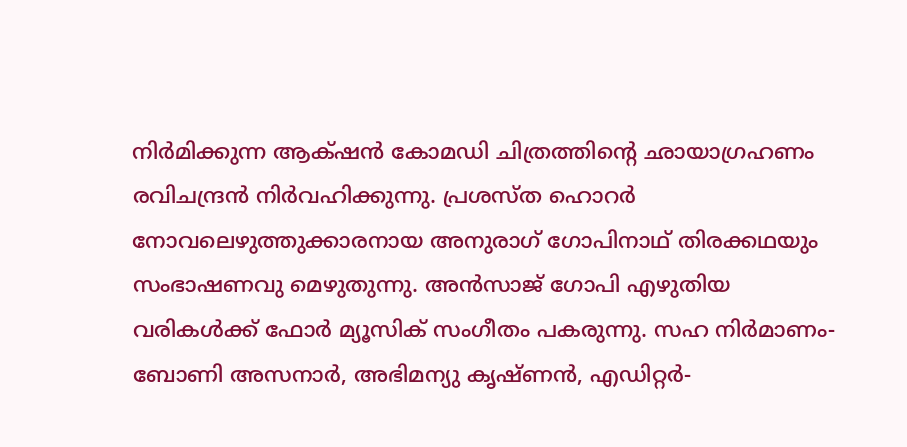നിർമിക്കുന്ന ആക്‌ഷൻ കോമഡി ചിത്രത്തിന്‍റെ ഛായാഗ്രഹണം രവിചന്ദ്രൻ നിർവഹിക്കുന്നു. പ്രശസ്ത ഹൊറർ നോവലെഴുത്തുക്കാരനായ അനുരാഗ് ഗോപിനാഥ് തിരക്കഥയും സംഭാഷണവു മെഴുതുന്നു. അൻസാജ് ഗോപി എഴുതിയ വരികൾക്ക് ഫോർ മ്യൂസിക് സംഗീതം പകരുന്നു. സഹ നിർമാണം-ബോണി അസനാർ, അഭിമന്യു കൃഷ്ണൻ, എഡിറ്റർ-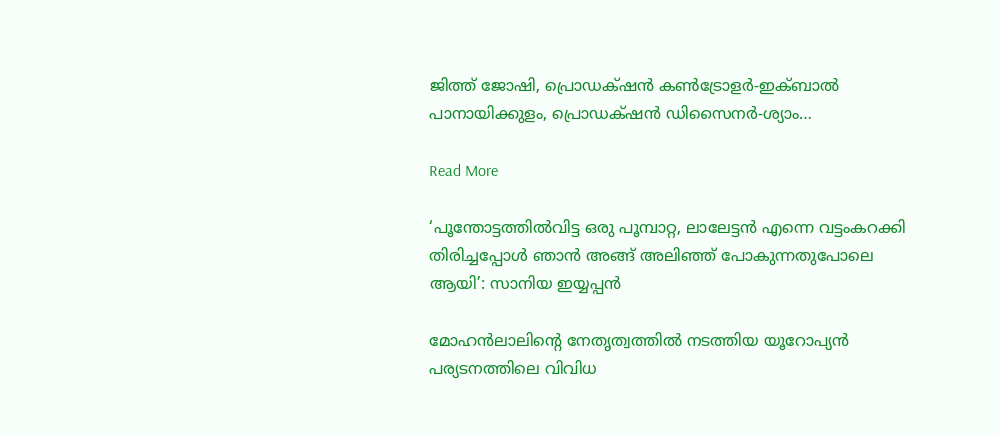ജിത്ത് ജോഷി, പ്രൊഡക്‌ഷൻ കൺട്രോളർ-ഇക്ബാൽ പാനായിക്കുളം, പ്രൊഡക്‌ഷൻ ഡിസൈനർ-ശ്യാം…

Read More

‘പൂന്തോട്ടത്തില്‍വിട്ട ഒരു പൂമ്പാറ്റ, ലാലേട്ടൻ എന്നെ വട്ടംകറക്കി തിരിച്ചപ്പോൾ ഞാൻ അങ്ങ് അലിഞ്ഞ് പോകുന്നതുപോലെ ആയി’: സാനിയ ഇയ്യപ്പൻ

മോഹന്‍ലാലിന്‍റെ നേതൃത്വത്തില്‍ നടത്തിയ യൂറോപ്യന്‍ പര്യടനത്തിലെ വിവിധ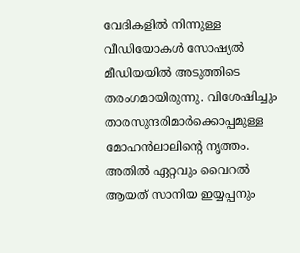വേദികളില്‍ നിന്നുള്ള വീഡിയോകള്‍ സോഷ്യല്‍ മീഡിയയില്‍ അടുത്തിടെ തരംഗമായിരുന്നു. വിശേഷിച്ചും താരസുന്ദരിമാർക്കൊപ്പമുള്ള മോഹന്‍ലാലിന്‍റെ നൃത്തം. അതില്‍ ഏറ്റവും വൈറല്‍ ആയത് സാനിയ ഇയ്യപ്പനും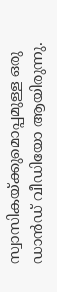സ്വാസികയ്ക്കുമൊപ്പമുള്ള ഒരു ഡാന്‍ഡ് വീഡിയോ ആയിരുന്നു.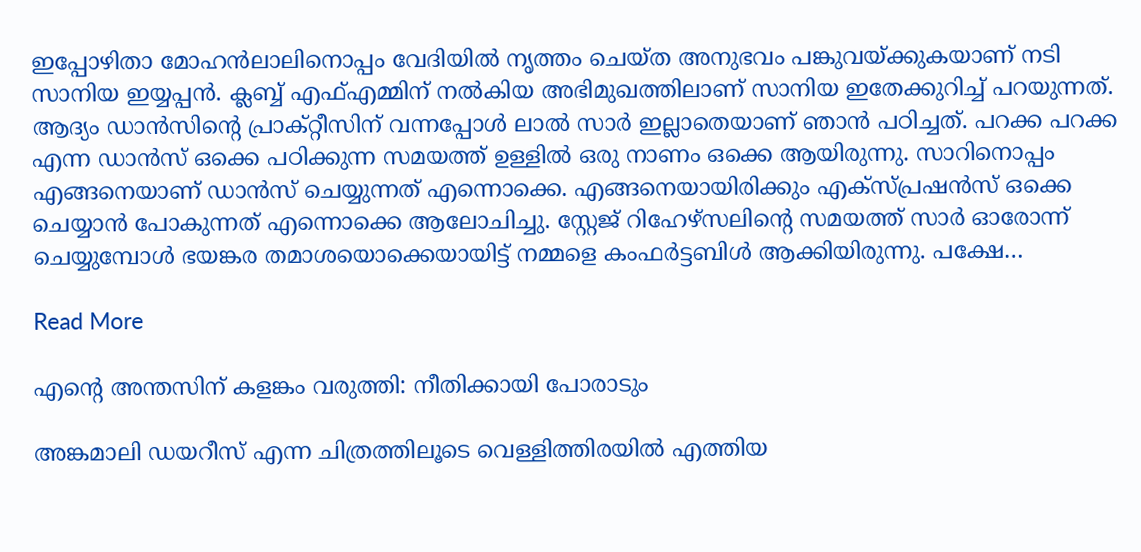ഇപ്പോഴിതാ മോഹന്‍ലാലിനൊപ്പം വേദിയില്‍ നൃത്തം ചെയ്ത അനുഭവം പങ്കുവയ്ക്കുകയാണ് നടി സാനിയ ഇയ്യപ്പന്‍. ക്ലബ്ബ് എഫ്എമ്മിന് നല്‍കിയ അഭിമുഖത്തിലാണ് സാനിയ ഇതേക്കുറിച്ച് പറയുന്നത്. ആദ്യം ഡാന്‍സിന്‍റെ പ്രാക്റ്റീസിന് വന്നപ്പോള്‍ ലാൽ സാര്‍ ഇല്ലാതെയാണ് ഞാന്‍ പഠിച്ചത്. പറക്ക പറക്ക എന്ന ഡാന്‍സ് ഒക്കെ പഠിക്കുന്ന സമയത്ത് ഉള്ളില്‍ ഒരു നാണം ഒക്കെ ആയിരുന്നു. സാറിനൊപ്പം എങ്ങനെയാണ് ഡാന്‍സ് ചെയ്യുന്നത് എന്നൊക്കെ. എങ്ങനെയായിരിക്കും എക്സ്പ്രഷന്‍സ് ഒക്കെ ചെയ്യാന്‍ പോകുന്നത് എന്നൊക്കെ ആലോചിച്ചു. സ്റ്റേജ് റിഹേഴ്സലിന്‍റെ സമയത്ത് സാര്‍ ഓരോന്ന് ചെയ്യുമ്പോള്‍ ഭയങ്കര തമാശയൊക്കെയായിട്ട് നമ്മളെ കംഫര്‍ട്ടബിള്‍ ആക്കിയിരുന്നു. പക്ഷേ…

Read More

എന്‍റെ അന്തസിന് കളങ്കം വരുത്തി: നീതിക്കായി പോരാടും

അങ്കമാലി ഡയറീസ് എന്ന ചിത്രത്തിലൂടെ വെള്ളിത്തിരയിൽ എത്തിയ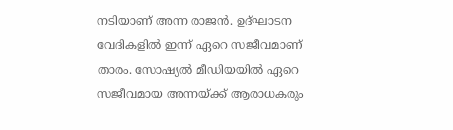നടിയാണ് അന്ന രാജൻ. ഉദ്ഘാടന വേദികളിൽ ഇന്ന് ഏറെ സജീവമാണ് താരം. സോഷ്യൽ മീഡിയയിൽ ഏറെ സജീവമായ അന്നയ്ക്ക് ആരാധകരും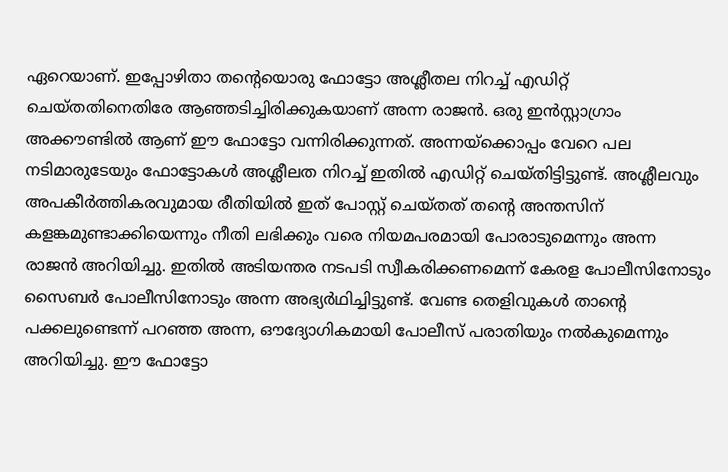ഏറെയാണ്. ഇപ്പോഴിതാ തന്‍റെയൊരു ഫോട്ടോ അശ്ലീതല നിറച്ച് എഡിറ്റ് ചെയ്തതിനെതിരേ ആഞ്ഞടിച്ചിരിക്കുകയാണ് അന്ന രാജൻ. ഒരു ഇൻസ്റ്റാഗ്രാം അക്കൗണ്ടിൽ ആണ് ഈ ഫോട്ടോ വന്നിരിക്കുന്നത്. അന്നയ്ക്കൊപ്പം വേറെ പല നടിമാരുടേയും ഫോട്ടോകൾ അശ്ലീലത നിറച്ച് ഇതിൽ എഡിറ്റ് ചെയ്തിട്ടിട്ടുണ്ട്. അശ്ലീലവും അപകീർത്തികരവുമായ രീതിയിൽ ഇത് പോസ്റ്റ് ചെയ്തത് തന്‍റെ അന്തസിന് കളങ്കമുണ്ടാക്കിയെന്നും നീതി ലഭിക്കും വരെ നിയമപരമായി പോരാടുമെന്നും അന്ന രാജൻ അറിയിച്ചു. ഇതിൽ അടിയന്തര നടപടി സ്വീകരിക്കണമെന്ന് കേരള പോലീസിനോടും സൈബർ പോലീസിനോടും അന്ന അഭ്യർഥിച്ചിട്ടുണ്ട്. വേണ്ട തെളിവുകൾ താന്‍റെ പക്കലുണ്ടെന്ന് പറഞ്ഞ അന്ന, ഔദ്യോഗികമായി പോലീസ് പരാതിയും നൽകുമെന്നും അറിയിച്ചു. ഈ ഫോട്ടോ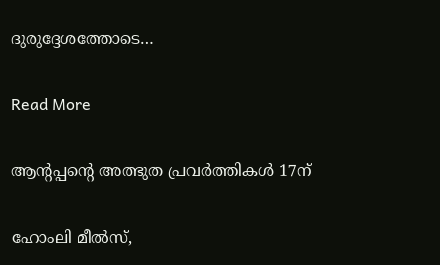ദുരുദ്ദേശത്തോടെ…

Read More

ആന്‍റപ്പന്‍റെ അത്ഭുത പ്രവർത്തികൾ 17ന്

ഹോംലി മീൽസ്,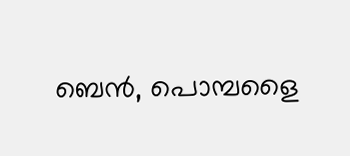ബെൻ, പൊമ്പളൈ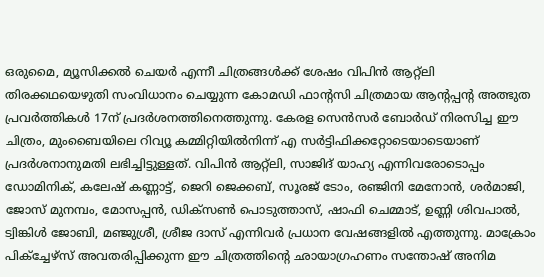ഒരുമൈ, മ്യൂസിക്കൽ ചെയർ എന്നീ ചിത്രങ്ങൾക്ക് ശേഷം വിപിൻ ആറ്റ്‌ലി തിരക്കഥയെഴുതി സംവിധാനം ചെയ്യുന്ന കോമഡി ഫാന്‍റസി ചിത്രമായ ആന്‍റപ്പന്‍റ അത്ഭുത പ്രവർത്തികൾ 17ന് പ്രദർശനത്തിനെത്തുന്നു. കേരള സെൻസർ ബോർഡ് നിരസിച്ച ഈ ചിത്രം, മുംബൈയിലെ റിവ്യൂ കമ്മിറ്റിയിൽനിന്ന് എ സർട്ടിഫിക്കറ്റോടെയാടെയാണ് പ്രദർശനാനുമതി ലഭിച്ചിട്ടുള്ളത്. വിപിൻ ആറ്റ്‌ലി, സാജിദ് യാഹ്യ എന്നിവരോടൊപ്പം ഡോമിനിക്, കലേഷ് കണ്ണാട്ട്, ജെറി ജെക്കബ്, സൂരജ് ടോം, രഞ്ജിനി മേനോൻ, ശർമാജി, ജോസ് മുനമ്പം, മോസപ്പൻ, ഡിക്സൺ പൊടുത്താസ്, ഷാഫി ചെമ്മാട്, ഉണ്ണി ശിവപാൽ, ട്വിങ്കിൾ ജോബി, മഞ്ജുശ്രീ, ശ്രീജ ദാസ് എന്നിവർ പ്രധാന വേഷങ്ങളിൽ എത്തുന്നു. മാക്രോം പിക്ച്ചേഴ്സ് അവതരിപ്പിക്കുന്ന ഈ ചിത്രത്തിന്‍റെ ഛായാഗ്രഹണം സന്തോഷ് അനിമ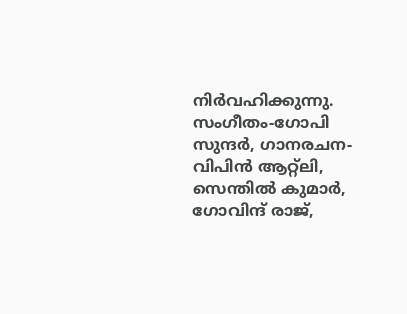നിർവഹിക്കുന്നു. സംഗീതം-ഗോപി സുന്ദർ, ഗാനരചന-വിപിൻ ആറ്റ്‌ലി, സെന്തിൽ കുമാർ, ഗോവിന്ദ് രാജ്,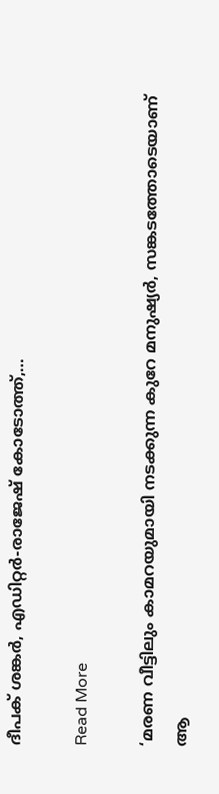ദീപക് ശങ്കർ, എഡിറ്റർ-രാജേഷ് കോടോത്ത്,…

Read More

‘മരണ വീട്ടിലും കാമറയുമായി നടക്കുന്ന കുറേ മനുഷ്യർ, സങ്കടത്തോടെയാണ് ആ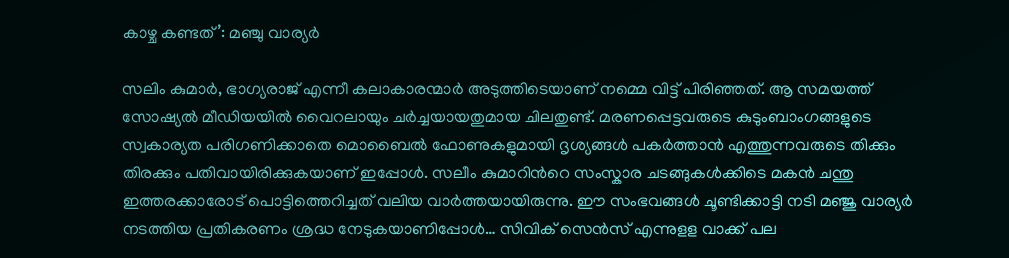കാഴ്ച കണ്ടത്’: മഞ്ചു വാര്യർ

സലിം കുമാർ, ഭാഗ്യരാജ് എന്നീ കലാകാരന്മാർ അടുത്തിടെയാണ് നമ്മെ വിട്ട് പിരിഞ്ഞത്. ആ സമയത്ത് സോഷ്യൽ മീഡിയയിൽ വൈറലായും ചർച്ചയായതുമായ ചിലതുണ്ട്. മരണപ്പെട്ടവരുടെ കുടുംബാംഗങ്ങളുടെ സ്വകാര്യത പരിഗണിക്കാതെ മൊബൈൽ ഫോണുകളുമായി ദൃശ്യങ്ങൾ പകർത്താൻ എത്തുന്നവരുടെ തിക്കും തിരക്കും പതിവായിരിക്കുകയാണ് ഇപ്പോൾ. സലീം കുമാറിന്‍റെ സംസ്കാര ചടങ്ങുകൾക്കിടെ മകൻ ചന്തു ഇത്തരക്കാരോട് പൊട്ടിത്തെറിച്ചത് വലിയ വാർത്തയായിരുന്നു. ഈ സംഭവങ്ങൾ ചൂണ്ടിക്കാട്ടി നടി മഞ്ജു വാര്യർ നടത്തിയ പ്രതികരണം ശ്രദ്ധ നേടുകയാണിപ്പോൾ… സിവിക് സെന്‍സ് എന്നുളള വാക്ക് പല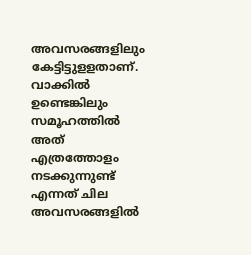അവസരങ്ങളിലും കേട്ടിട്ടുളളതാണ്. വാക്കില്‍ ഉണ്ടെങ്കിലും സമൂഹത്തില്‍ അത് എത്രത്തോളം നടക്കുന്നുണ്ട് എന്നത് ചില അവസരങ്ങളില്‍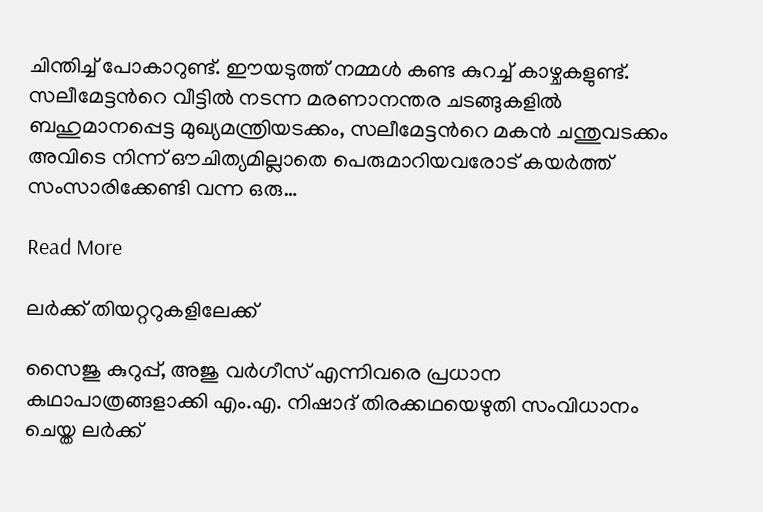ചിന്തിച്ച് പോകാറുണ്ട്. ഈയടുത്ത് നമ്മള്‍ കണ്ട കുറച്ച് കാഴ്ചകളുണ്ട്. സലീമേട്ടന്‍റെ വീട്ടില്‍ നടന്ന മരണാനന്തര ചടങ്ങുകളില്‍ ബഹുമാനപ്പെട്ട മുഖ്യമന്ത്രിയടക്കം, സലീമേട്ടന്‍റെ മകന്‍ ചന്തുവടക്കം അവിടെ നിന്ന് ഔചിത്യമില്ലാതെ പെരുമാറിയവരോട് കയര്‍ത്ത് സംസാരിക്കേണ്ടി വന്ന ഒരു…

Read More

ലർക്ക് തിയറ്ററുകളിലേക്ക്

സൈജു കുറുപ്പ്, അജു വർഗീസ് എന്നിവരെ പ്രധാന കഥാപാത്രങ്ങളാക്കി എം.എ. നിഷാദ് തിരക്കഥയെഴുതി സംവിധാനം ചെയ്ത ലർക്ക്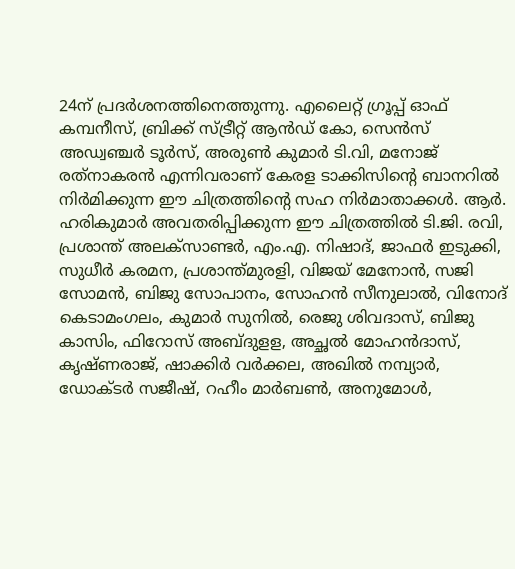24ന് പ്രദർശനത്തിനെത്തുന്നു. എലൈറ്റ് ഗ്രൂപ്പ്‌ ഓഫ് കമ്പനീസ്, ബ്രിക്ക് സ്ട്രീറ്റ് ആൻഡ് കോ, സെൻസ് അഡ്വഞ്ചർ ടൂർസ്, അരുൺ കുമാർ ടി.വി, മനോജ്‌ രത്‌നാകരൻ എന്നിവരാണ് കേരള ടാക്കിസിന്‍റെ ബാനറിൽ നിർമിക്കുന്ന ഈ ചിത്രത്തിന്‍റെ സഹ നിർമാതാക്കൾ. ആർ. ഹരികുമാർ അവതരിപ്പിക്കുന്ന ഈ ചിത്രത്തിൽ ടി.ജി. രവി, പ്രശാന്ത് അലക്സാണ്ടർ, എം.എ. നിഷാദ്, ജാഫർ ഇടുക്കി, സുധീർ കരമന, പ്രശാന്ത്മുരളി, വിജയ് മേനോൻ, സജി സോമൻ, ബിജു സോപാനം, സോഹൻ സീനുലാൽ, വിനോദ് കെടാമംഗലം, കുമാർ സുനിൽ, രെജു ശിവദാസ്, ബിജു കാസിം, ഫിറോസ് അബ്ദുളള, അച്ഛൽ മോഹൻദാസ്, കൃഷ്ണരാജ്, ഷാക്കിർ വർക്കല, അഖിൽ നമ്പ്യാർ, ഡോക്ടർ സജീഷ്, റഹീം മാർബൺ, അനുമോൾ,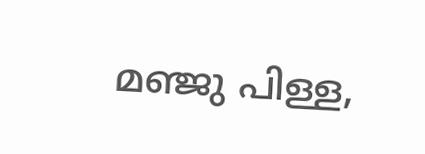മഞ്ജു പിള്ള,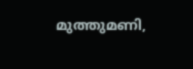മുത്തുമണി,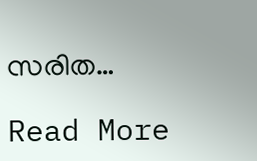സരിത…

Read More